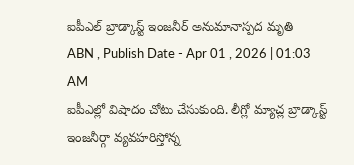ఐపీఎల్ బ్రాడ్కాస్ట్ ఇంజనీర్ అనుమానాస్పద మృతి
ABN , Publish Date - Apr 01 , 2026 | 01:03 AM
ఐపీఎల్లో విషాదం చోటు చేసుకుంది. లీగ్లో మ్యాచ్ల బ్రాడ్కాస్ట్ ఇంజనీర్గా వ్యవహరిస్తోన్న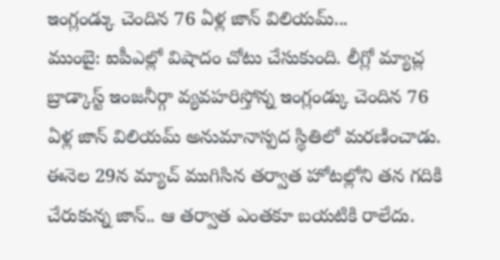ఇంగ్లండ్కు చెందిన 76 ఏళ్ల జాన్ విలియమ్...
ముంబై: ఐపీఎల్లో విషాదం చోటు చేసుకుంది. లీగ్లో మ్యాచ్ల బ్రాడ్కాస్ట్ ఇంజనీర్గా వ్యవహరిస్తోన్న ఇంగ్లండ్కు చెందిన 76 ఏళ్ల జాన్ విలియమ్ అనుమానాస్పద స్థితిలో మరణించాడు. ఈనెల 29న మ్యాచ్ ముగిసిన తర్వాత హోటల్లోని తన గదికి చేరుకున్న జాన్.. ఆ తర్వాత ఎంతకూ బయటికి రాలేదు.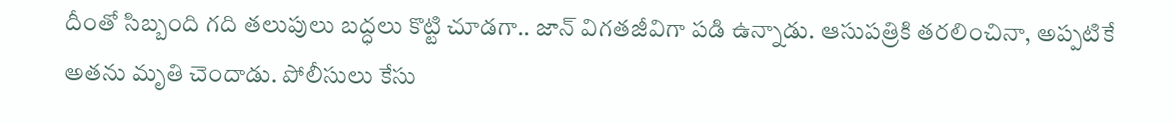దీంతో సిబ్బంది గది తలుపులు బద్ధలు కొట్టి చూడగా.. జాన్ విగతజీవిగా పడి ఉన్నాడు. ఆసుపత్రికి తరలించినా, అప్పటికే అతను మృతి చెందాడు. పోలీసులు కేసు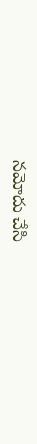నమోదు చేసి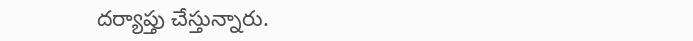దర్యాప్తు చేస్తున్నారు.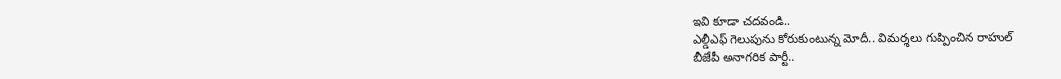ఇవి కూడా చదవండి..
ఎల్డీఎఫ్ గెలుపును కోరుకుంటున్న మోదీ.. విమర్శలు గుప్పించిన రాహుల్
బీజేపీ అనాగరిక పార్టీ..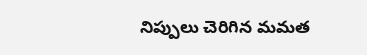నిప్పులు చెరిగిన మమత